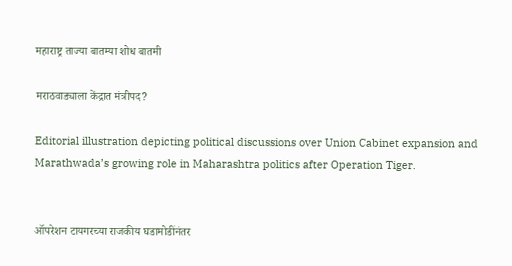महाराष्ट्र ताज्या बातम्या शोध बातमी

मराठवाड्याला केंद्रात मंत्रीपद?

Editorial illustration depicting political discussions over Union Cabinet expansion and Marathwada’s growing role in Maharashtra politics after Operation Tiger.


ऑपरेशन टायगरच्या राजकीय घडामोडींनंतर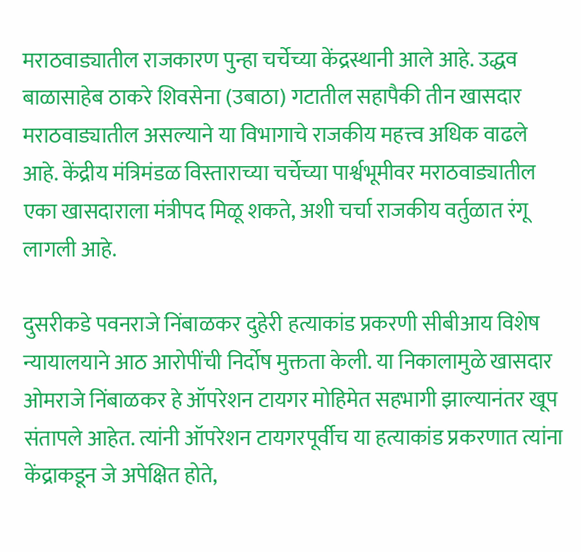मराठवाड्यातील राजकारण पुन्हा चर्चेच्या केंद्रस्थानी आले आहे. उद्धव बाळासाहेब ठाकरे शिवसेना (उबाठा) गटातील सहापैकी तीन खासदार मराठवाड्यातील असल्याने या विभागाचे राजकीय महत्त्व अधिक वाढले आहे. केंद्रीय मंत्रिमंडळ विस्ताराच्या चर्चेच्या पार्श्वभूमीवर मराठवाड्यातील एका खासदाराला मंत्रीपद मिळू शकते, अशी चर्चा राजकीय वर्तुळात रंगू लागली आहे.

दुसरीकडे पवनराजे निंबाळकर दुहेरी हत्याकांड प्रकरणी सीबीआय विशेष न्यायालयाने आठ आरोपींची निर्दोष मुक्तता केली. या निकालामुळे खासदार ओमराजे निंबाळकर हे ऑपरेशन टायगर मोहिमेत सहभागी झाल्यानंतर खूप संतापले आहेत. त्यांनी ऑपरेशन टायगरपूर्वीच या हत्याकांड प्रकरणात त्यांना केंद्राकडून जे अपेक्षित होते,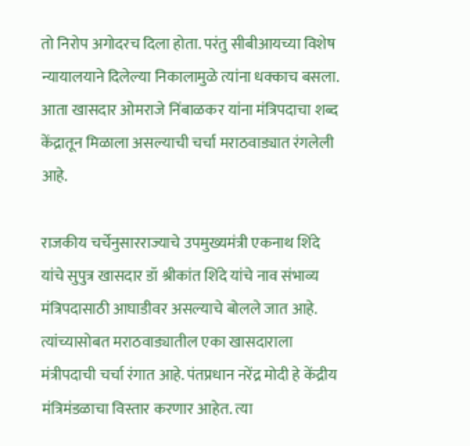तो निरोप अगोदरच दिला होता. परंतु सीबीआयच्या विशेष न्यायालयाने दिलेल्या निकालामुळे त्यांना धक्काच बसला. आता खासदार ओमराजे निंबाळकर यांना मंत्रिपदाचा शब्द केंद्रातून मिळाला असल्याची चर्चा मराठवाड्यात रंगलेली आहे.

राजकीय चर्चेनुसारराज्याचे उपमुख्यमंत्री एकनाथ शिंदे यांचे सुपुत्र खासदार डॉ श्रीकांत शिंदे यांचे नाव संभाव्य मंत्रिपदासाठी आघाडीवर असल्याचे बोलले जात आहे. त्यांच्यासोबत मराठवाड्यातील एका खासदाराला मंत्रीपदाची चर्चा रंगात आहे. पंतप्रधान नरेंद्र मोदी हे केंद्रीय मंत्रिमंडळाचा विस्तार करणार आहेत. त्या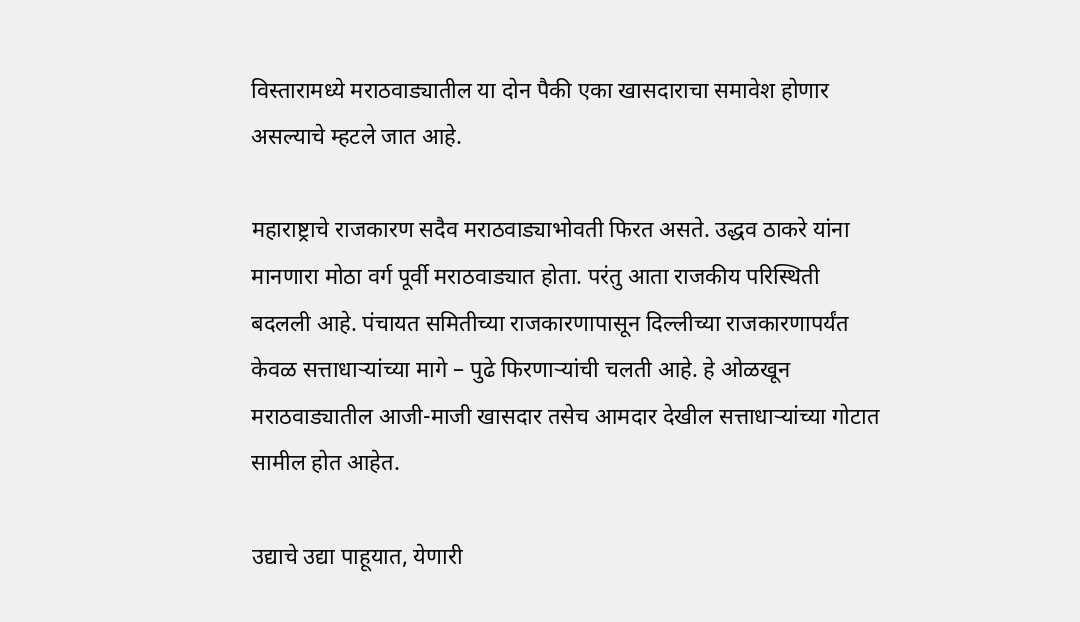विस्तारामध्ये मराठवाड्यातील या दोन पैकी एका खासदाराचा समावेश होणार असल्याचे म्हटले जात आहे.

महाराष्ट्राचे राजकारण सदैव मराठवाड्याभोवती फिरत असते. उद्धव ठाकरे यांना मानणारा मोठा वर्ग पूर्वी मराठवाड्यात होता. परंतु आता राजकीय परिस्थिती बदलली आहे. पंचायत समितीच्या राजकारणापासून दिल्लीच्या राजकारणापर्यंत केवळ सत्ताधाऱ्यांच्या मागे – पुढे फिरणाऱ्यांची चलती आहे. हे ओळखून मराठवाड्यातील आजी-माजी खासदार तसेच आमदार देखील सत्ताधाऱ्यांच्या गोटात सामील होत आहेत.

उद्याचे उद्या पाहूयात, येणारी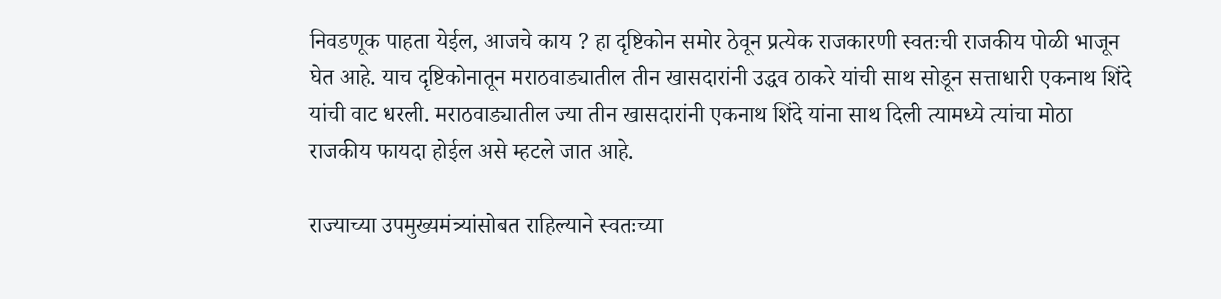निवडणूक पाहता येईल, आजचे काय ? हा दृष्टिकोन समोर ठेवून प्रत्येक राजकारणी स्वतःची राजकीय पोळी भाजून घेत आहे. याच दृष्टिकोनातून मराठवाड्यातील तीन खासदारांनी उद्धव ठाकरे यांची साथ सोडून सत्ताधारी एकनाथ शिंदे यांची वाट धरली. मराठवाड्यातील ज्या तीन खासदारांनी एकनाथ शिंदे यांना साथ दिली त्यामध्ये त्यांचा मोठा राजकीय फायदा होईल असे म्हटले जात आहे.

राज्याच्या उपमुख्यमंत्र्यांसोबत राहिल्याने स्वतःच्या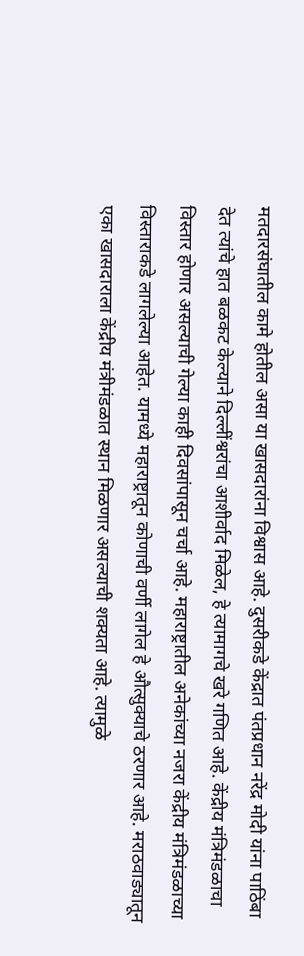मतदारसंघातील कामे होतील असा या खासदारांना विश्वास आहे. दुसरीकडे केंद्रात पंतप्रधान नरेंद्र मोदी यांना पाठिंबा देत त्यांचे हात बळकट केल्याने दिल्लींश्वरांचा आशीर्वाद मिळेल, हे त्यामागचे खरे गणित आहे. केंद्रीय मंत्रिमंडळाचा विस्तार होणार असल्याची गेल्या काही दिवसांपासून चर्चा आहे. महाराष्ट्रातील अनेकांच्या नजरा केंद्रीय मंत्रिमंडळाच्या विस्ताराकडे लागलेल्या आहेत. यामध्ये महाराष्ट्रातून कोणाची वर्णी लागेल हे औत्सुक्याचे ठरणार आहे. मराठवाड्यातून एका खासदाराला केंद्रीय मंत्रीमंडळात स्थान मिळणार असल्याची शक्यता आहे. त्यामुळे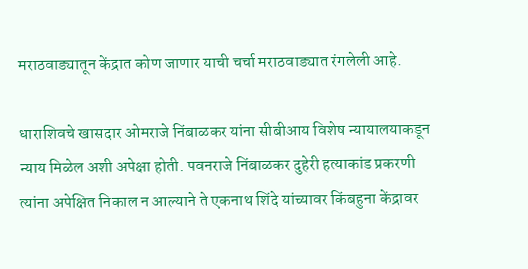मराठवाड्यातून केंद्रात कोण जाणार याची चर्चा मराठवाड्यात रंगलेली आहे.

धाराशिवचे खासदार ओमराजे निंबाळकर यांना सीबीआय विशेष न्यायालयाकडून न्याय मिळेल अशी अपेक्षा होती. पवनराजे निंबाळकर दुहेरी हत्याकांड प्रकरणी त्यांना अपेक्षित निकाल न आल्याने ते एकनाथ शिंदे यांच्यावर किंबहुना केंद्रावर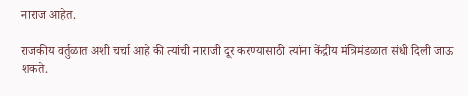नाराज आहेत.

राजकीय वर्तुळात अशी चर्चा आहे की त्यांची नाराजी दूर करण्यासाठी त्यांना केंद्रीय मंत्रिमंडळात संधी दिली जाऊ शकते.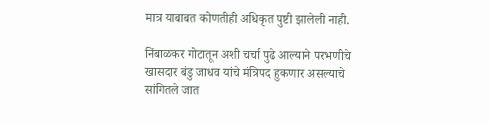मात्र याबाबत कोणतीही अधिकृत पुष्टी झालेली नाही.

निंबाळकर गोटातून अशी चर्चा पुढे आल्याने परभणीचे खासदार बंडु जाधव यांचे मंत्रिपद हुकणार असल्याचे सांगितले जात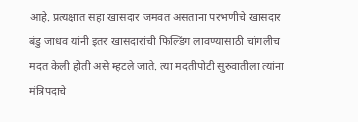आहे. प्रत्यक्षात सहा खासदार जमवत असताना परभणीचे खासदार बंडु जाधव यांनी इतर खासदारांची फिल्डिंग लावण्यासाठी चांगलीच मदत केली होती असे म्हटले जाते. त्या मदतीपोटी सुरुवातीला त्यांना मंत्रिपदाचे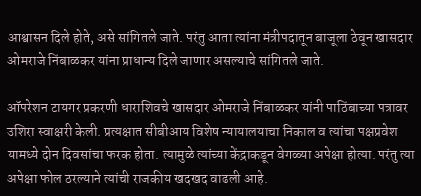आश्वासन दिले होते, असे सांगितले जाते. परंतु आता त्यांना मंत्रीपदातून बाजूला ठेवून खासदार ओमराजे निंबाळकर यांना प्राधान्य दिले जाणार असल्याचे सांगितले जाते.

ऑपरेशन टायगर प्रकरणी धाराशिवचे खासदार ओमराजे निंबाळकर यांनी पाठिंबाच्या पत्रावर उशिरा स्वाक्षरी केली. प्रत्यक्षात सीबीआय विशेष न्यायालयाचा निकाल व त्यांचा पक्षप्रवेश यामध्ये दोन दिवसांचा फरक होता. त्यामुळे त्यांच्या केंद्राकडून वेगळ्या अपेक्षा होत्या. परंतु त्या अपेक्षा फोल ठरल्याने त्यांची राजकीय खदखद वाढली आहे.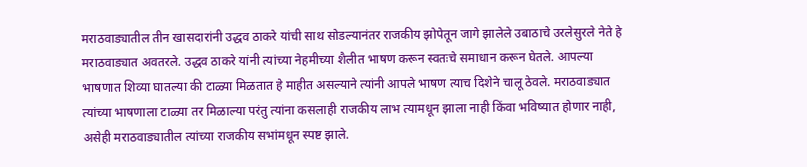मराठवाड्यातील तीन खासदारांनी उद्धव ठाकरे यांची साथ सोडल्यानंतर राजकीय झोपेतून जागे झालेले उबाठाचे उरलेसुरले नेते हे मराठवाड्यात अवतरले. उद्धव ठाकरे यांनी त्यांच्या नेहमीच्या शैलीत भाषण करून स्वतःचे समाधान करून घेतले. आपल्या भाषणात शिव्या घातल्या की टाळ्या मिळतात हे माहीत असल्याने त्यांनी आपले भाषण त्याच दिशेने चालू ठेवले. मराठवाड्यात त्यांच्या भाषणाला टाळ्या तर मिळाल्या परंतु त्यांना कसलाही राजकीय लाभ त्यामधून झाला नाही किंवा भविष्यात होणार नाही, असेही मराठवाड्यातील त्यांच्या राजकीय सभांमधून स्पष्ट झाले.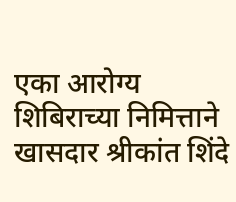एका आरोग्य शिबिराच्या निमित्ताने खासदार श्रीकांत शिंदे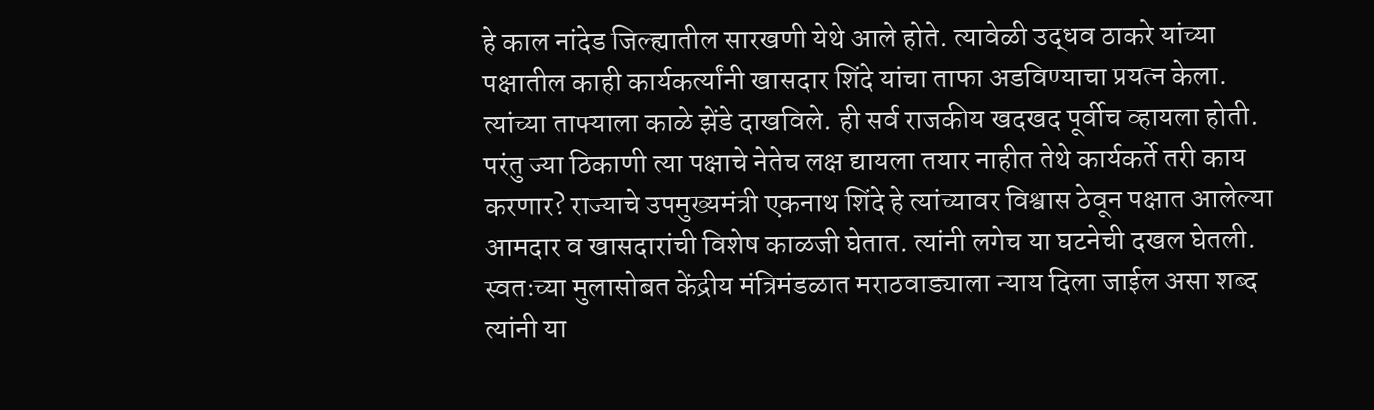हे काल नांदेड जिल्ह्यातील सारखणी येथे आले होते. त्यावेळी उद्धव ठाकरे यांच्या पक्षातील काही कार्यकर्त्यांनी खासदार शिंदे यांचा ताफा अडविण्याचा प्रयत्न केला. त्यांच्या ताफ्याला काळे झेंडे दाखविले. ही सर्व राजकीय खदखद पूर्वीच व्हायला होती. परंतु ज्या ठिकाणी त्या पक्षाचे नेतेच लक्ष द्यायला तयार नाहीत तेथे कार्यकर्ते तरी काय करणार? राज्याचे उपमुख्यमंत्री एकनाथ शिंदे हे त्यांच्यावर विश्वास ठेवून पक्षात आलेल्या आमदार व खासदारांची विशेष काळजी घेतात. त्यांनी लगेच या घटनेची दखल घेतली. स्वतःच्या मुलासोबत केंद्रीय मंत्रिमंडळात मराठवाड्याला न्याय दिला जाईल असा शब्द त्यांनी या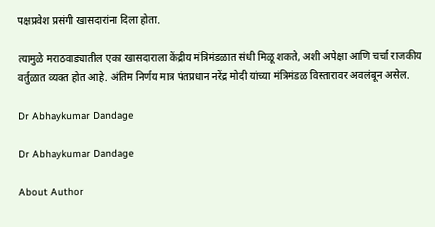पक्षप्रवेश प्रसंगी खासदारांना दिला होता.

त्यामुळे मराठवाड्यातील एका खासदाराला केंद्रीय मंत्रिमंडळात संधी मिळू शकते, अशी अपेक्षा आणि चर्चा राजकीय वर्तुळात व्यक्त होत आहे. अंतिम निर्णय मात्र पंतप्रधान नरेंद्र मोदी यांच्या मंत्रिमंडळ विस्तारावर अवलंबून असेल.

Dr Abhaykumar Dandage

Dr Abhaykumar Dandage

About Author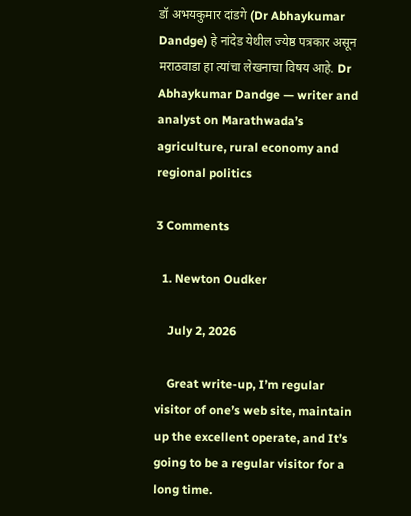डॉ अभयकुमार दांडगे (Dr Abhaykumar Dandge) हे नांदेड येथील ज्येष्ठ पत्रकार असून मराठवाडा हा त्यांचा लेखनाचा विषय आहे. Dr Abhaykumar Dandge — writer and analyst on Marathwada’s agriculture, rural economy and regional politics

3 Comments

  1. Newton Oudker

    July 2, 2026

    Great write-up, I’m regular visitor of one’s web site, maintain up the excellent operate, and It’s going to be a regular visitor for a long time.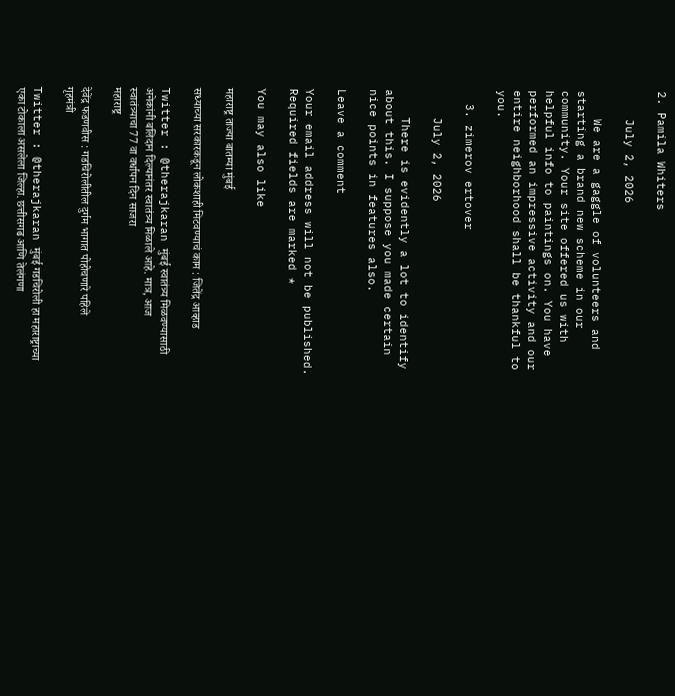2. Pamila Whiters

    July 2, 2026

    We are a gaggle of volunteers and starting a brand new scheme in our community. Your site offered us with helpful info to paintings on. You have performed an impressive activity and our entire neighborhood shall be thankful to you.

  3. zimerov ertover

    July 2, 2026

    There is evidently a lot to identify about this. I suppose you made certain nice points in features also.

Leave a comment

Your email address will not be published. Required fields are marked *

You may also like

महाराष्ट्र ताज्या बातम्या मुंबई

सध्याच्या सरकारकडून लोकशाही मिटवण्याचं काम : जितेंद्र आव्हाड

Twitter : @therajkaran मुंबई स्वातंत्र्य मिळवण्यासाठी अनेकांनी बलिदान दिल्यानंतर स्वातंत्र्य मिळाले आहे. मात्र, आज स्वातंत्र्याचा 77 वा वर्धापन दिन साजरा
महाराष्ट्र

देवेंद्र फडणवीस : गडचिरोलीतील दुर्गम भागात पोहोचणारे पहिले गृहमंत्री

Twitter : @therajkaran मुंबई गडचिरोली हा महाराष्ट्राच्या एका टोकाला असलेला जिल्हा. छत्तीसगढ आणि तेलंगणा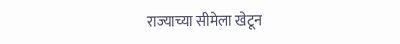राज्याच्या सीमेला खेटून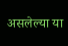असलेल्या या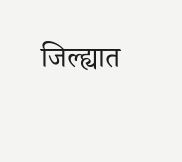जिल्ह्यात